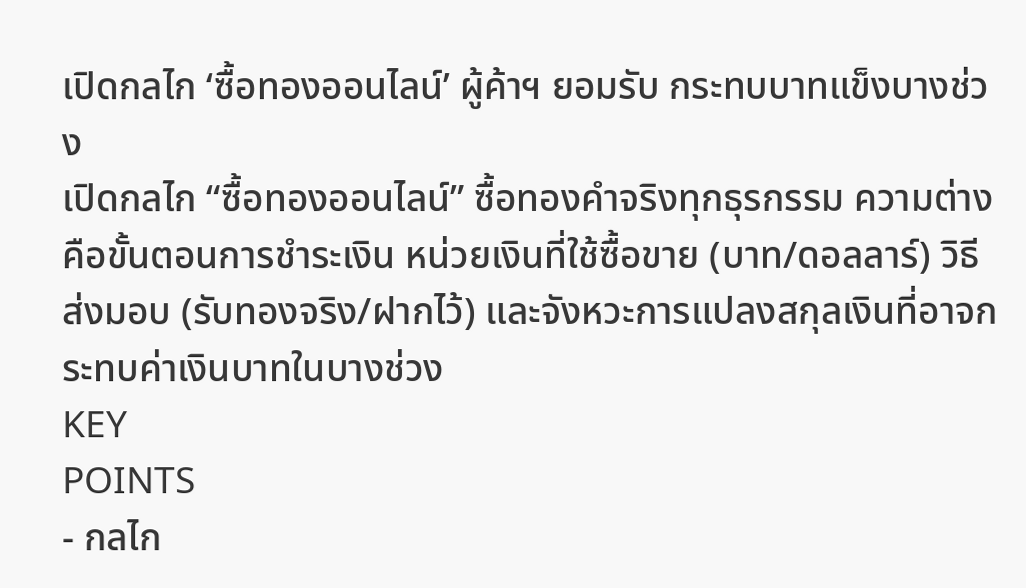เปิดกลไก ‘ซื้อทองออนไลน์’ ผู้ค้าฯ ยอมรับ กระทบบาทแข็งบางช่วง
เปิดกลไก “ซื้อทองออนไลน์” ซื้อทองคำจริงทุกธุรกรรม ความต่างคือขั้นตอนการชำระเงิน หน่วยเงินที่ใช้ซื้อขาย (บาท/ดอลลาร์) วิธีส่งมอบ (รับทองจริง/ฝากไว้) และจังหวะการแปลงสกุลเงินที่อาจกระทบค่าเงินบาทในบางช่วง
KEY
POINTS
- กลไก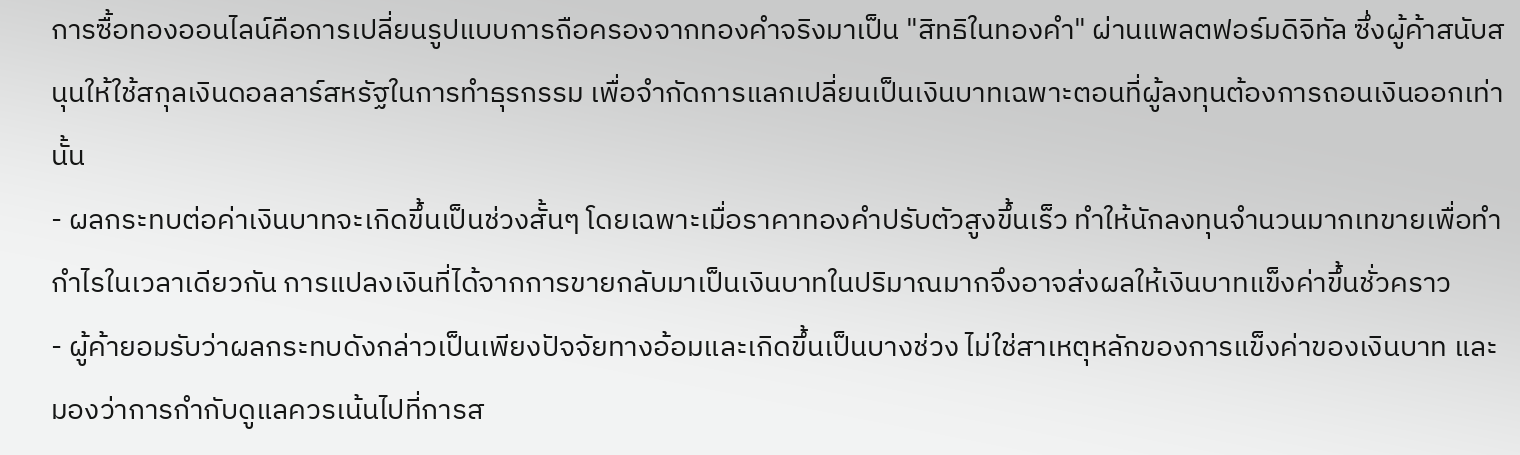การซื้อทองออนไลน์คือการเปลี่ยนรูปแบบการถือครองจากทองคำจริงมาเป็น "สิทธิในทองคำ" ผ่านแพลตฟอร์มดิจิทัล ซึ่งผู้ค้าสนับสนุนให้ใช้สกุลเงินดอลลาร์สหรัฐในการทำธุรกรรม เพื่อจำกัดการแลกเปลี่ยนเป็นเงินบาทเฉพาะตอนที่ผู้ลงทุนต้องการถอนเงินออกเท่านั้น
- ผลกระทบต่อค่าเงินบาทจะเกิดขึ้นเป็นช่วงสั้นๆ โดยเฉพาะเมื่อราคาทองคำปรับตัวสูงขึ้นเร็ว ทำให้นักลงทุนจำนวนมากเทขายเพื่อทำกำไรในเวลาเดียวกัน การแปลงเงินที่ได้จากการขายกลับมาเป็นเงินบาทในปริมาณมากจึงอาจส่งผลให้เงินบาทแข็งค่าขึ้นชั่วคราว
- ผู้ค้ายอมรับว่าผลกระทบดังกล่าวเป็นเพียงปัจจัยทางอ้อมและเกิดขึ้นเป็นบางช่วง ไม่ใช่สาเหตุหลักของการแข็งค่าของเงินบาท และมองว่าการกำกับดูแลควรเน้นไปที่การส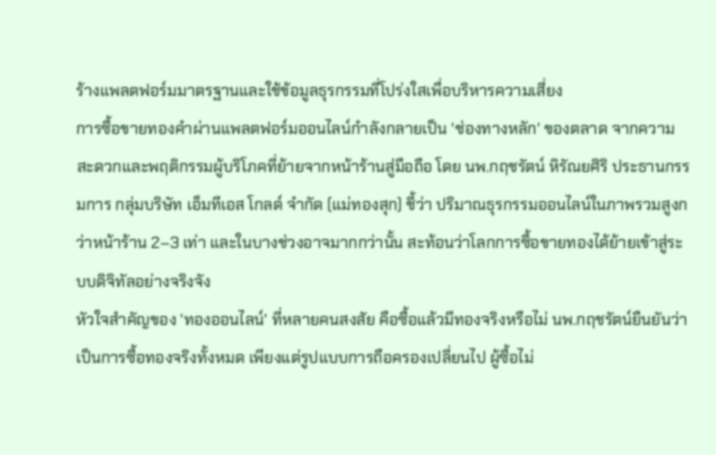ร้างแพลตฟอร์มมาตรฐานและใช้ข้อมูลธุรกรรมที่โปร่งใสเพื่อบริหารความเสี่ยง
การซื้อขายทองคำผ่านแพลตฟอร์มออนไลน์กำลังกลายเป็น 'ช่องทางหลัก' ของตลาด จากความสะดวกและพฤติกรรมผู้บริโภคที่ย้ายจากหน้าร้านสู่มือถือ โดย นพ.กฤชรัตน์ หิรัณยศิริ ประธานกรรมการ กลุ่มบริษัท เอ็มทีเอส โกลด์ จำกัด (แม่ทองสุก) ชี้ว่า ปริมาณธุรกรรมออนไลน์ในภาพรวมสูงกว่าหน้าร้าน 2–3 เท่า และในบางช่วงอาจมากกว่านั้น สะท้อนว่าโลกการซื้อขายทองได้ย้ายเข้าสู่ระบบดิจิทัลอย่างจริงจัง
หัวใจสำคัญของ 'ทองออนไลน์' ที่หลายคนสงสัย คือซื้อแล้วมีทองจริงหรือไม่ นพ.กฤชรัตน์ยืนยันว่า เป็นการซื้อทองจริงทั้งหมด เพียงแต่รูปแบบการถือครองเปลี่ยนไป ผู้ซื้อไม่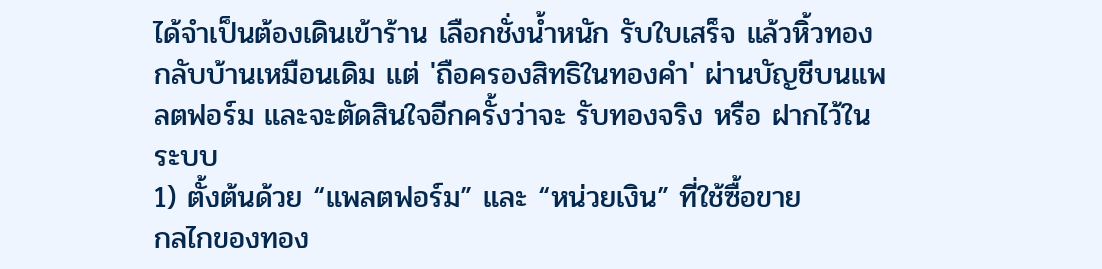ได้จำเป็นต้องเดินเข้าร้าน เลือกชั่งน้ำหนัก รับใบเสร็จ แล้วหิ้วทองกลับบ้านเหมือนเดิม แต่ 'ถือครองสิทธิในทองคำ' ผ่านบัญชีบนแพลตฟอร์ม และจะตัดสินใจอีกครั้งว่าจะ รับทองจริง หรือ ฝากไว้ในระบบ
1) ตั้งต้นด้วย “แพลตฟอร์ม” และ “หน่วยเงิน” ที่ใช้ซื้อขาย
กลไกของทอง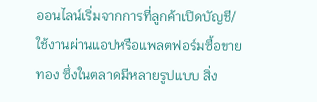ออนไลน์เริ่มจากการที่ลูกค้าเปิดบัญชี/ใช้งานผ่านแอปหรือแพลตฟอร์มซื้อขายทอง ซึ่งในตลาดมีหลายรูปแบบ สิ่ง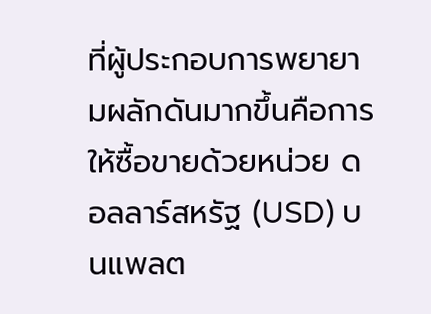ที่ผู้ประกอบการพยายามผลักดันมากขึ้นคือการให้ซื้อขายด้วยหน่วย ดอลลาร์สหรัฐ (USD) บนแพลต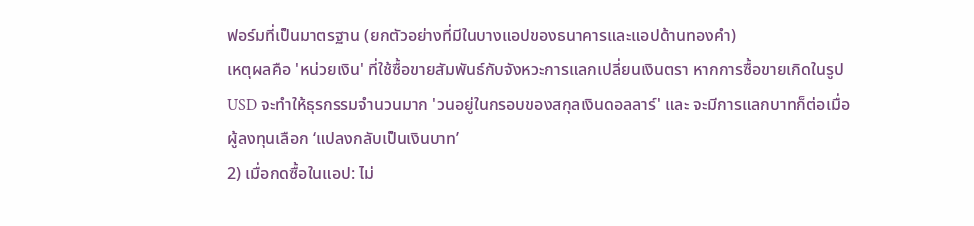ฟอร์มที่เป็นมาตรฐาน (ยกตัวอย่างที่มีในบางแอปของธนาคารและแอปด้านทองคำ)
เหตุผลคือ 'หน่วยเงิน' ที่ใช้ซื้อขายสัมพันธ์กับจังหวะการแลกเปลี่ยนเงินตรา หากการซื้อขายเกิดในรูป USD จะทำให้ธุรกรรมจำนวนมาก 'วนอยู่ในกรอบของสกุลเงินดอลลาร์' และ จะมีการแลกบาทก็ต่อเมื่อผู้ลงทุนเลือก ‘แปลงกลับเป็นเงินบาท’
2) เมื่อกดซื้อในแอป: ไม่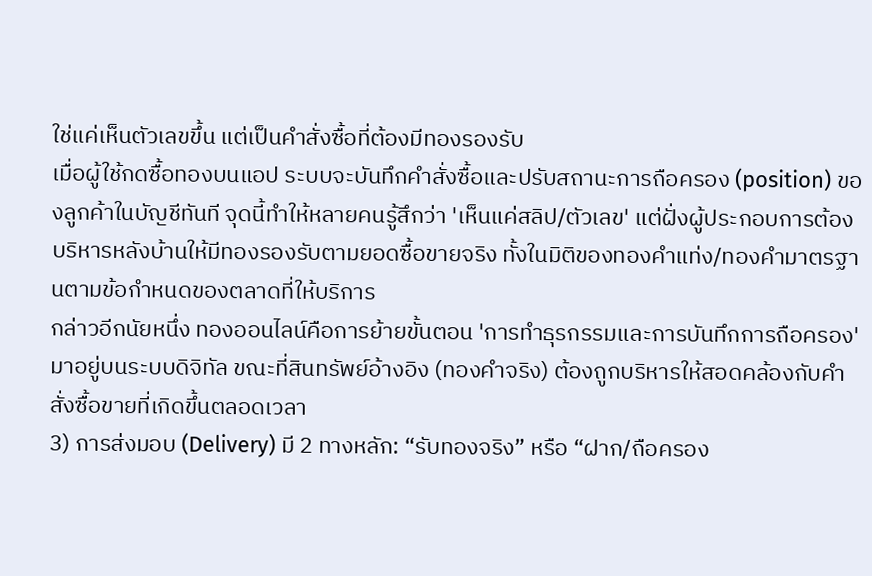ใช่แค่เห็นตัวเลขขึ้น แต่เป็นคำสั่งซื้อที่ต้องมีทองรองรับ
เมื่อผู้ใช้กดซื้อทองบนแอป ระบบจะบันทึกคำสั่งซื้อและปรับสถานะการถือครอง (position) ของลูกค้าในบัญชีทันที จุดนี้ทำให้หลายคนรู้สึกว่า 'เห็นแค่สลิป/ตัวเลข' แต่ฝั่งผู้ประกอบการต้องบริหารหลังบ้านให้มีทองรองรับตามยอดซื้อขายจริง ทั้งในมิติของทองคำแท่ง/ทองคำมาตรฐานตามข้อกำหนดของตลาดที่ให้บริการ
กล่าวอีกนัยหนึ่ง ทองออนไลน์คือการย้ายขั้นตอน 'การทำธุรกรรมและการบันทึกการถือครอง' มาอยู่บนระบบดิจิทัล ขณะที่สินทรัพย์อ้างอิง (ทองคำจริง) ต้องถูกบริหารให้สอดคล้องกับคำสั่งซื้อขายที่เกิดขึ้นตลอดเวลา
3) การส่งมอบ (Delivery) มี 2 ทางหลัก: “รับทองจริง” หรือ “ฝาก/ถือครอง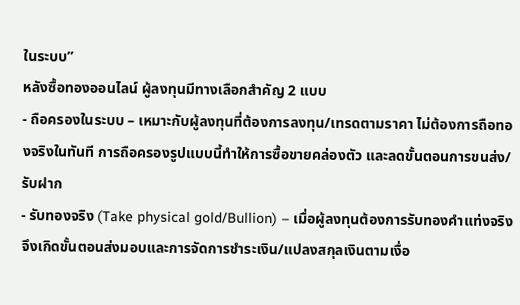ในระบบ”
หลังซื้อทองออนไลน์ ผู้ลงทุนมีทางเลือกสำคัญ 2 แบบ
- ถือครองในระบบ – เหมาะกับผู้ลงทุนที่ต้องการลงทุน/เทรดตามราคา ไม่ต้องการถือทองจริงในทันที การถือครองรูปแบบนี้ทำให้การซื้อขายคล่องตัว และลดขั้นตอนการขนส่ง/รับฝาก
- รับทองจริง (Take physical gold/Bullion) – เมื่อผู้ลงทุนต้องการรับทองคำแท่งจริง จึงเกิดขั้นตอนส่งมอบและการจัดการชำระเงิน/แปลงสกุลเงินตามเงื่อ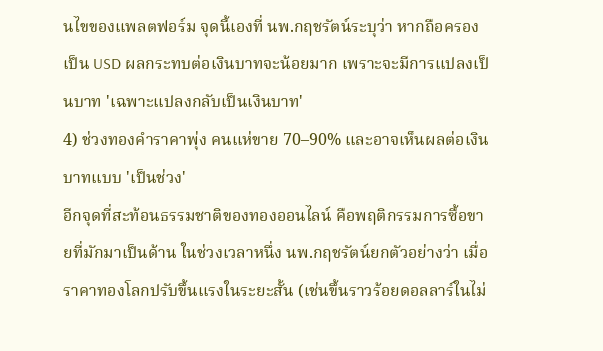นไขของแพลตฟอร์ม จุดนี้เองที่ นพ.กฤชรัตน์ระบุว่า หากถือครองเป็น USD ผลกระทบต่อเงินบาทจะน้อยมาก เพราะจะมีการแปลงเป็นบาท 'เฉพาะแปลงกลับเป็นเงินบาท'
4) ช่วงทองคำราคาพุ่ง คนแห่ขาย 70–90% และอาจเห็นผลต่อเงินบาทแบบ 'เป็นช่วง'
อีกจุดที่สะท้อนธรรมชาติของทองออนไลน์ คือพฤติกรรมการซื้อขายที่มักมาเป็นด้าน ในช่วงเวลาหนึ่ง นพ.กฤชรัตน์ยกตัวอย่างว่า เมื่อราคาทองโลกปรับขึ้นแรงในระยะสั้น (เช่นขึ้นราวร้อยดอลลาร์ในไม่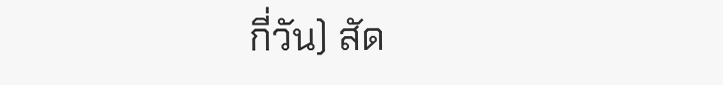กี่วัน) สัด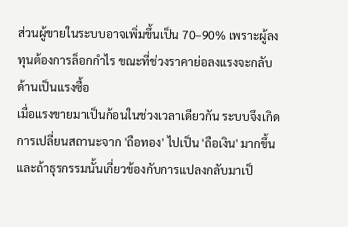ส่วนผู้ขายในระบบอาจเพิ่มขึ้นเป็น 70–90% เพราะผู้ลงทุนต้องการล็อกกำไร ขณะที่ช่วงราคาย่อลงแรงจะกลับด้านเป็นแรงซื้อ
เมื่อแรงขายมาเป็นก้อนในช่วงเวลาเดียวกัน ระบบจึงเกิดการเปลี่ยนสถานะจาก 'ถือทอง' ไปเป็น 'ถือเงิน' มากขึ้น และถ้าธุรกรรมนั้นเกี่ยวข้องกับการแปลงกลับมาเป็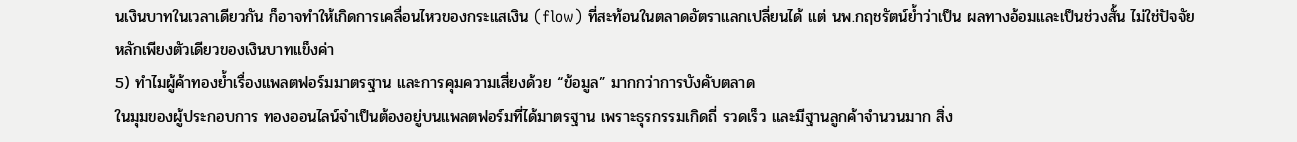นเงินบาทในเวลาเดียวกัน ก็อาจทำให้เกิดการเคลื่อนไหวของกระแสเงิน (flow) ที่สะท้อนในตลาดอัตราแลกเปลี่ยนได้ แต่ นพ.กฤชรัตน์ย้ำว่าเป็น ผลทางอ้อมและเป็นช่วงสั้น ไม่ใช่ปัจจัยหลักเพียงตัวเดียวของเงินบาทแข็งค่า
5) ทำไมผู้ค้าทองย้ำเรื่องแพลตฟอร์มมาตรฐาน และการคุมความเสี่ยงด้วย “ข้อมูล” มากกว่าการบังคับตลาด
ในมุมของผู้ประกอบการ ทองออนไลน์จำเป็นต้องอยู่บนแพลตฟอร์มที่ได้มาตรฐาน เพราะธุรกรรมเกิดถี่ รวดเร็ว และมีฐานลูกค้าจำนวนมาก สิ่ง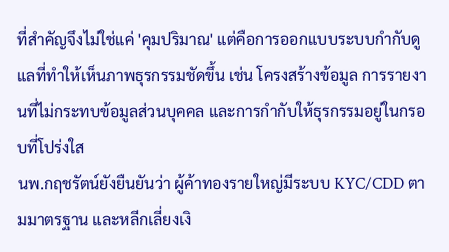ที่สำคัญจึงไม่ใช่แค่ 'คุมปริมาณ' แต่คือการออกแบบระบบกำกับดูแลที่ทำให้เห็นภาพธุรกรรมชัดขึ้น เช่น โครงสร้างข้อมูล การรายงานที่ไม่กระทบข้อมูลส่วนบุคคล และการกำกับให้ธุรกรรมอยู่ในกรอบที่โปร่งใส
นพ.กฤชรัตน์ยังยืนยันว่า ผู้ค้าทองรายใหญ่มีระบบ KYC/CDD ตามมาตรฐาน และหลีกเลี่ยงเงิ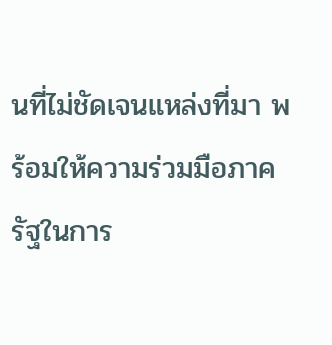นที่ไม่ชัดเจนแหล่งที่มา พร้อมให้ความร่วมมือภาครัฐในการ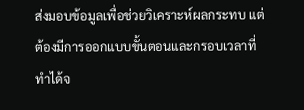ส่งมอบข้อมูลเพื่อช่วยวิเคราะห์ผลกระทบ แต่ต้องมีการออกแบบขั้นตอนและกรอบเวลาที่ทำได้จ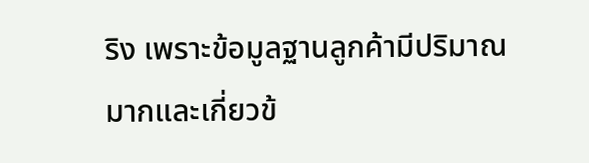ริง เพราะข้อมูลฐานลูกค้ามีปริมาณมากและเกี่ยวข้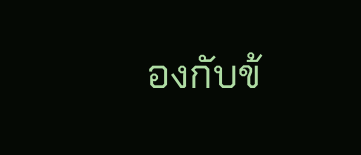องกับข้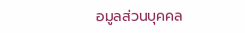อมูลส่วนบุคคล